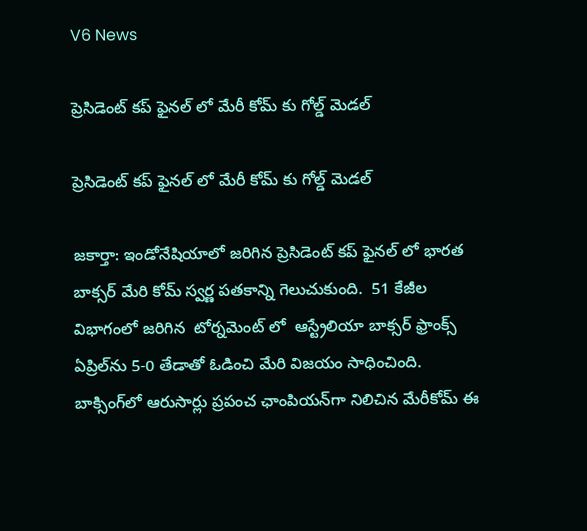V6 News

ప్రెసిడెంట్ కప్ ఫైనల్ లో మేరీ కోమ్ కు గోల్డ్ మెడల్

ప్రెసిడెంట్ కప్ ఫైనల్ లో మేరీ కోమ్ కు గోల్డ్ మెడల్

జకార్తా: ఇండోనేషియాలో జరిగిన ప్రెసిడెంట్ కప్ ఫైనల్ లో భారత బాక్సర్ మేరి కోమ్ స్వర్ణ పతకాన్ని గెలుచుకుంది.  51 కేజీల విభాగంలో జరిగిన  టోర్నమెంట్ లో  ఆస్ట్రేలియా బాక్సర్‌ ఫ్రాంక్స్‌ ఏప్రిల్‌ను 5-0 తేడాతో ఓడించి మేరి విజయం సాధించింది. బాక్సింగ్‌లో ఆరుసార్లు ప్రపంచ ఛాంపియన్‌గా నిలిచిన మేరీకోమ్‌ ఈ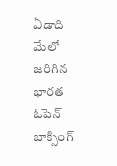ఏడాది మేలో జరిగిన భారత ఓపెన్‌ బాక్సింగ్‌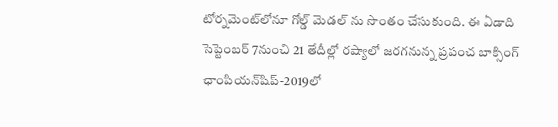టోర్నమెంట్‌లోనూ గోల్డ్ మెడల్ ను సొంతం చేసుకుంది. ఈ ఏడాది సెప్టెంబర్‌ 7నుంచి 21 తేదీల్లో రష్యాలో జరగనున్న ప్రపంచ బాక్సింగ్‌ ఛాంపియన్‌షిప్‌-2019లో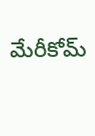మేరీకోమ్‌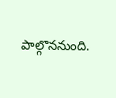పాల్గొననుంది.